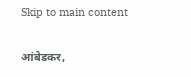Skip to main content

आंबेडकर,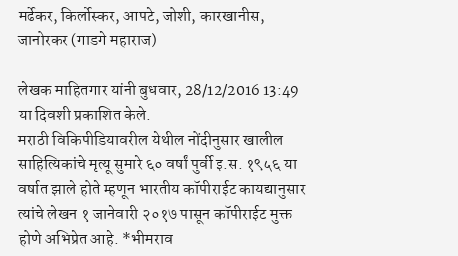मर्ढेकर, किर्लोस्कर, आपटे, जोशी, कारखानीस, जानोरकर (गाडगे महाराज)

लेखक माहितगार यांनी बुधवार, 28/12/2016 13:49 या दिवशी प्रकाशित केले.
मराठी विकिपीडियावरील येथील नोंदीनुसार खालील साहित्यिकांचे मृत्यू सुमारे ६० वर्षां पुर्वी इ.स. १९५६ या वर्षात झाले होते म्हणून भारतीय कॉपीराईट कायद्यानुसार त्यांचे लेखन १ जानेवारी २०१७ पासून कॉपीराईट मुक्त होणे अभिप्रेत आहे. *भीमराव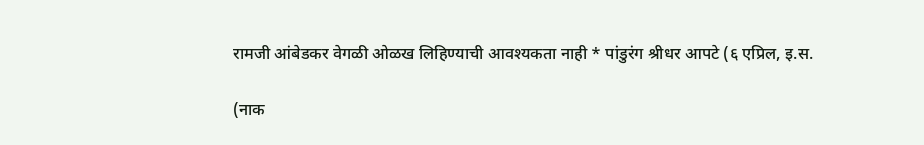रामजी आंबेडकर वेगळी ओळख लिहिण्याची आवश्यकता नाही * पांडुरंग श्रीधर आपटे (६ एप्रिल, इ.स.

(नाक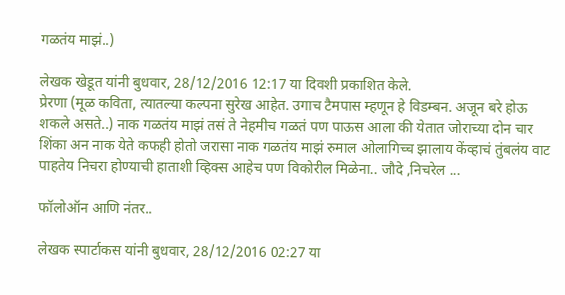गळतंय माझं..)

लेखक खेडूत यांनी बुधवार, 28/12/2016 12:17 या दिवशी प्रकाशित केले.
प्रेरणा (मूळ कविता, त्यातल्या कल्पना सुरेख आहेत. उगाच टैमपास म्हणून हे विडम्बन. अजून बरे होऊ शकले असते..) नाक गळतंय माझं तसं ते नेहमीच गळतं पण पाऊस आला की येतात जोराच्या दोन चार शिंका अन नाक येते कफही होतो जरासा नाक गळतंय माझं रुमाल ओलागिच्च झालाय केंव्हाचं तुंबलंय वाट पाहतेय निचरा होण्याची हाताशी व्हिक्स आहेच पण विकोरील मिळेना.. जौदे ,निचरेल ...

फॉलोऑन आणि नंतर..

लेखक स्पार्टाकस यांनी बुधवार, 28/12/2016 02:27 या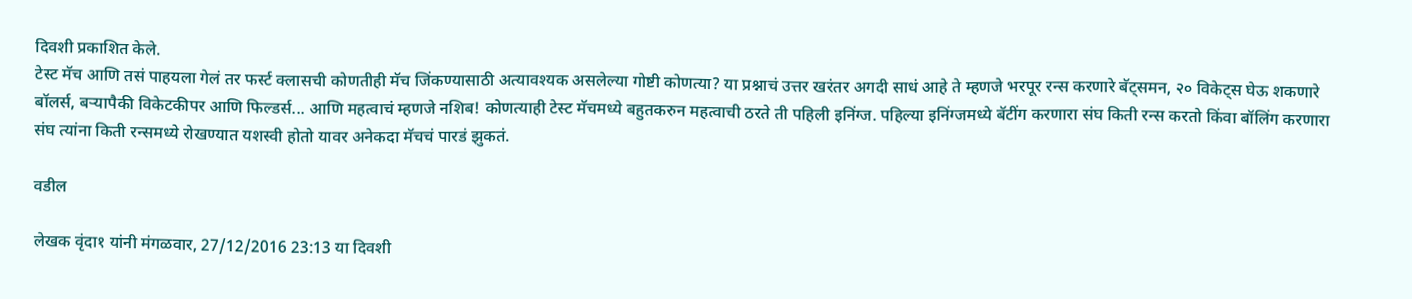दिवशी प्रकाशित केले.
टेस्ट मॅच आणि तसं पाहयला गेलं तर फर्स्ट क्लासची कोणतीही मॅच जिंकण्यासाठी अत्यावश्यक असलेल्या गोष्टी कोणत्या? या प्रश्नाचं उत्तर खरंतर अगदी साधं आहे ते म्हणजे भरपूर रन्स करणारे बॅट्समन, २० विकेट्स घेऊ शकणारे बॉलर्स, बर्‍यापैकी विकेटकीपर आणि फिल्डर्स... आणि महत्वाचं म्हणजे नशिब! कोणत्याही टेस्ट मॅचमध्ये बहुतकरुन महत्वाची ठरते ती पहिली इनिंग्ज. पहिल्या इनिंग्जमध्ये बॅटींग करणारा संघ किती रन्स करतो किंवा बॉलिंग करणारा संघ त्यांना किती रन्समध्ये रोखण्यात यशस्वी होतो यावर अनेकदा मॅचचं पारडं झुकतं.

वडील

लेखक वृंदा१ यांनी मंगळवार, 27/12/2016 23:13 या दिवशी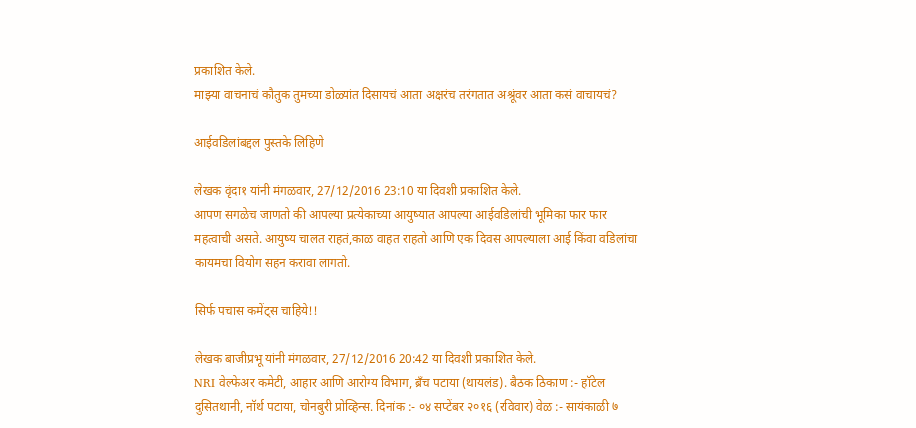प्रकाशित केले.
माझ्या वाचनाचं कौतुक तुमच्या डोळ्यांत दिसायचं आता अक्षरंच तरंगतात अश्रूंवर आता कसं वाचायचं?

आईवडिलांबद्दल पुस्तके लिहिणे

लेखक वृंदा१ यांनी मंगळवार, 27/12/2016 23:10 या दिवशी प्रकाशित केले.
आपण सगळेच जाणतो की आपल्या प्रत्येकाच्या आयुष्यात आपल्या आईवडिलांची भूमिका फार फार महत्वाची असते. आयुष्य चालत राहतं,काळ वाहत राहतो आणि एक दिवस आपल्याला आई किंवा वडिलांचा कायमचा वियोग सहन करावा लागतो.

सिर्फ पचास कमेंट्स चाहिये!!

लेखक बाजीप्रभू यांनी मंगळवार, 27/12/2016 20:42 या दिवशी प्रकाशित केले.
NRI वेल्फेअर कमेटी, आहार आणि आरोग्य विभाग, ब्रँच पटाया (थायलंड). बैठक ठिकाण :- हॉटेल दुसितथानी, नॉर्थ पटाया, चोनबुरी प्रोव्हिन्स. दिनांक :- ०४ सप्टेंबर २०१६ (रविवार) वेळ :- सायंकाळी ७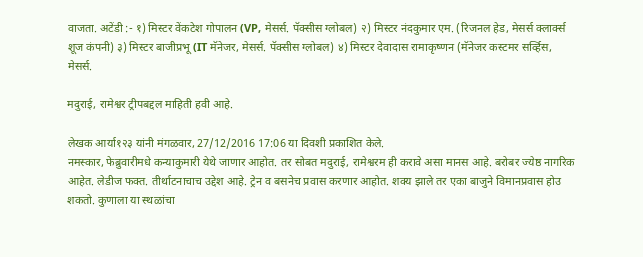वाजता. अटेंडी :- १) मिस्टर वेंकटेश गोपालन (VP, मेसर्स. पॅक्सीस ग्लोबल) २) मिस्टर नंदकुमार एम. (रिजनल हेड, मेसर्स क्लार्क्स शूज कंपनी) ३) मिस्टर बाजीप्रभू (IT मॅनेजर, मेसर्स. पॅक्सीस ग्लोबल) ४) मिस्टर देवादास रामाकृष्णन (मॅनेजर कस्टमर सर्व्हिस, मेसर्स.

मदुराई, रामेश्वर ट्रीपबद्दल माहिती हवी आहे.

लेखक आर्या१२३ यांनी मंगळवार, 27/12/2016 17:06 या दिवशी प्रकाशित केले.
नमस्कार, फेब्रुवारीमधे कन्याकुमारी येथे जाणार आहोत. तर सोबत मदुराई, रामेश्वरम ही करावे असा मानस आहे. बरोबर ज्येष्ठ नागरिक आहेत. लेडीज फक्त. तीर्थाटनाचाच उद्देश आहे. ट्रेन व बसनेच प्रवास करणार आहोत. शक्य झाले तर एका बाजुने विमानप्रवास होउ शकतो. कुणाला या स्थळांचा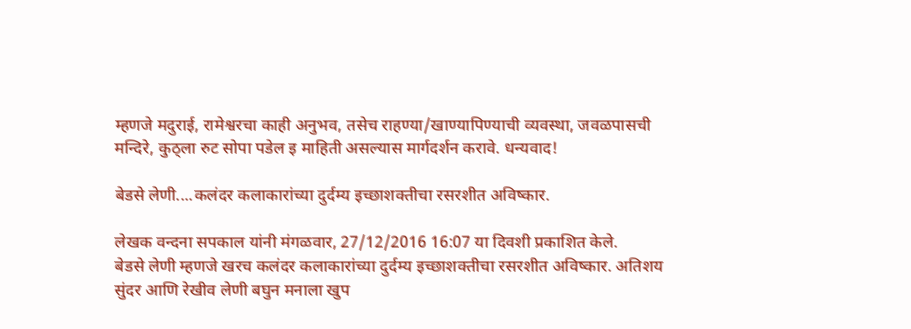म्हणजे मदुराई, रामेश्वरचा काही अनुभव, तसेच राहण्या/खाण्यापिण्याची व्यवस्था, जवळपासची मन्दिरे, कुठ्ला रुट सोपा पडेल इ माहिती असल्यास मार्गदर्शन करावे. धन्यवाद!

बेडसे लेणी....कलंदर कलाकारांच्या दुर्दम्य इच्छाशक्तीचा रसरशीत अविष्कार.

लेखक वन्दना सपकाल यांनी मंगळवार, 27/12/2016 16:07 या दिवशी प्रकाशित केले.
बेडसे लेणी म्हणजे खरच कलंदर कलाकारांच्या दुर्दम्य इच्छाशक्तीचा रसरशीत अविष्कार. अतिशय सुंदर आणि रेखीव लेणी बघुन मनाला खुप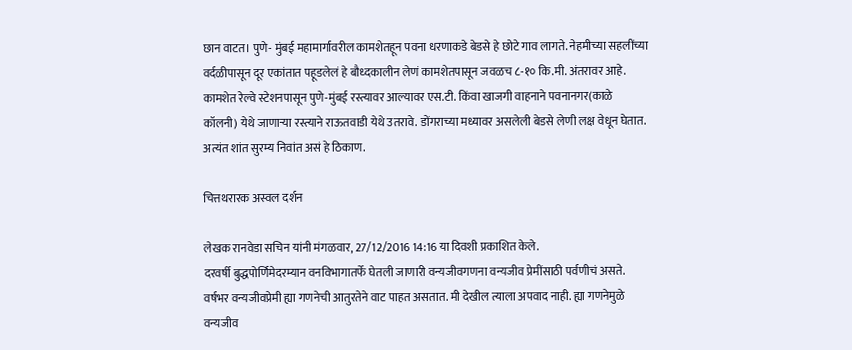छान वाटत। पुणे- मुंबई महामार्गावरील कामशेतहून पवना धरणाकडे बेडसे हे छोटे गाव लागते. नेहमीच्या सहलींच्या वर्दळीपासून दूर एकांतात पहूडलेलं हे बौध्दकालीन लेणं कामशेतपासून जवळच ८-१० कि.मी. अंतरावर आहे. कामशेत रेल्वे स्टेशनपासून पुणे-मुंबई रस्त्यावर आल्यावर एस.टी. किंवा खाजगी वाहनाने पवनानगर(काळे कॉलनी) येथे जाणार्‍या रस्त्याने राऊतवाडी येथे उतरावे. डोंगराच्या मध्यावर असलेली बेडसे लेणी लक्ष वेधून घेतात. अत्यंत शांत सुरम्य निवांत असं हे ठिकाण.

चित्तथरारक अस्वल दर्शन

लेखक रानवेडा सचिन यांनी मंगळवार, 27/12/2016 14:16 या दिवशी प्रकाशित केले.
दरवर्षी बुद्धपोर्णिमेदरम्यान वनविभागातर्फे घेतली जाणारी वन्यजीवगणना वन्यजीव प्रेमींसाठी पर्वणीचं असते. वर्षभर वन्यजीवप्रेमी ह्या गणनेची आतुरतेने वाट पाहत असतात. मी देखील त्याला अपवाद नाही. ह्या गणनेमुळे वन्यजीव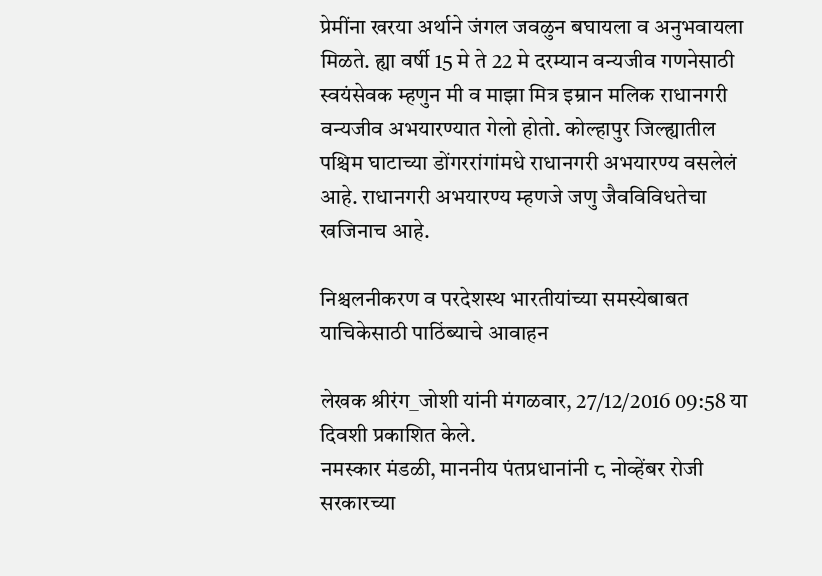प्रेमींना खरया अर्थाने जंगल जवळुन बघायला व अनुभवायला मिळते. ह्या वर्षी 15 मे ते 22 मे दरम्यान वन्यजीव गणनेसाठी स्वयंसेवक म्हणुन मी व माझा मित्र इम्रान मलिक राधानगरी वन्यजीव अभयारण्यात गेलो होतो. कोल्हापुर जिल्ह्यातील पश्चिम घाटाच्या डोंगररांगांमधे राधानगरी अभयारण्य वसलेलं आहे. राधानगरी अभयारण्य म्हणजे जणु जैवविविधतेचा खजिनाच आहे.

निश्चलनीकरण व परदेशस्थ भारतीयांच्या समस्येबाबत याचिकेसाठी पाठिंब्याचे आवाहन

लेखक श्रीरंग_जोशी यांनी मंगळवार, 27/12/2016 09:58 या दिवशी प्रकाशित केले.
नमस्कार मंडळी, माननीय पंतप्रधानांनी ८ नोव्हेंबर रोजी सरकारच्या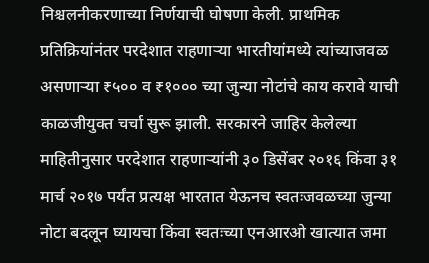निश्चलनीकरणाच्या निर्णयाची घोषणा केली. प्राथमिक प्रतिक्रियांनंतर परदेशात राहणाऱ्या भारतीयांमध्ये त्यांच्याजवळ असणाऱ्या ₹५०० व ₹१००० च्या जुन्या नोटांचे काय करावे याची काळजीयुक्त चर्चा सुरू झाली. सरकारने जाहिर केलेल्या माहितीनुसार परदेशात राहणाऱ्यांनी ३० डिसेंबर २०१६ किंवा ३१ मार्च २०१७ पर्यंत प्रत्यक्ष भारतात येऊनच स्वतःजवळच्या जुन्या नोटा बदलून घ्यायचा किंवा स्वतःच्या एनआरओ खात्यात जमा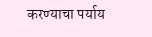करण्याचा पर्याय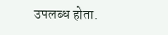उपलब्ध होता.